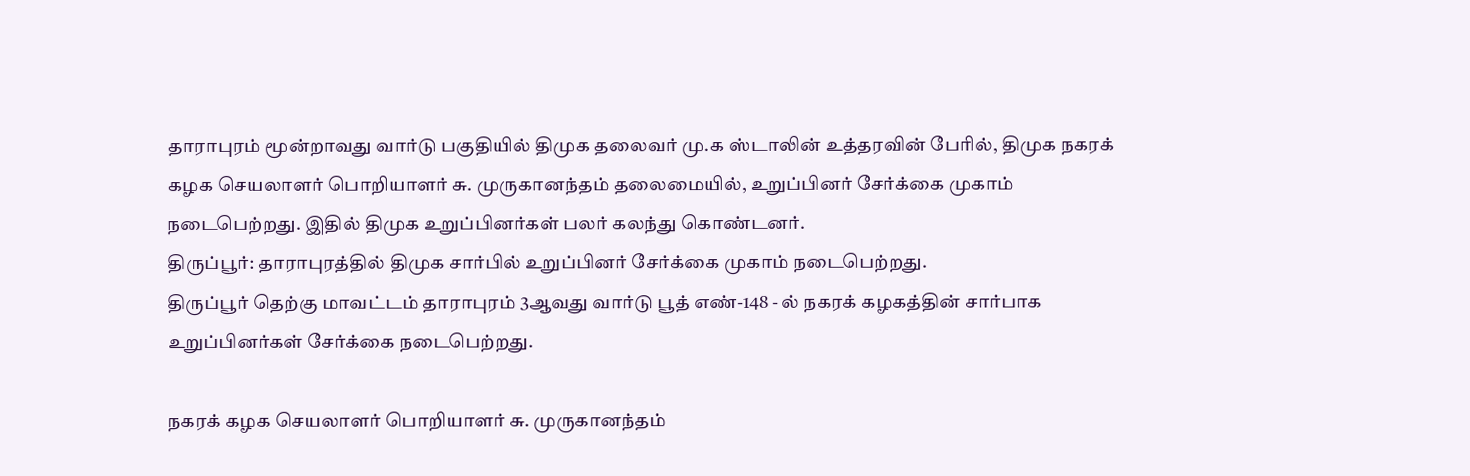தாராபுரம் மூன்றாவது வார்டு பகுதியில் திமுக தலைவர் மு.க ஸ்டாலின் உத்தரவின் பேரில், திமுக நகரக் கழக செயலாளர் பொறியாளர் சு. முருகானந்தம் தலைமையில், உறுப்பினர் சேர்க்கை முகாம் நடைபெற்றது. இதில் திமுக உறுப்பினர்கள் பலர் கலந்து கொண்டனர்.
திருப்பூர்: தாராபுரத்தில் திமுக சார்பில் உறுப்பினர் சேர்க்கை முகாம் நடைபெற்றது.
திருப்பூர் தெற்கு மாவட்டம் தாராபுரம் 3ஆவது வார்டு பூத் எண்-148 - ல் நகரக் கழகத்தின் சார்பாக உறுப்பினர்கள் சேர்க்கை நடைபெற்றது.

நகரக் கழக செயலாளர் பொறியாளர் சு. முருகானந்தம்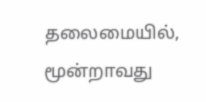தலைமையில், மூன்றாவது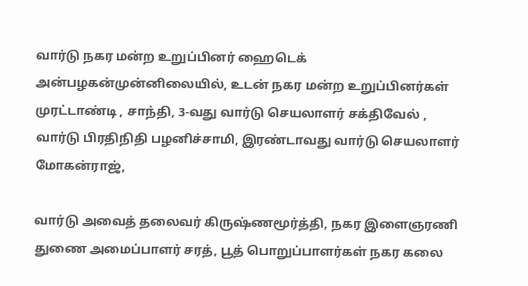வார்டு நகர மன்ற உறுப்பினர் ஹைடெக் அன்பழகன்முன்னிலையில், உடன் நகர மன்ற உறுப்பினர்கள் முரட்டாண்டி , சாந்தி, 3-வது வார்டு செயலாளர் சக்திவேல் , வார்டு பிரதிநிதி பழனிச்சாமி, இரண்டாவது வார்டு செயலாளர் மோகன்ராஜ்,

வார்டு அவைத் தலைவர் கிருஷ்ணமூர்த்தி, நகர இளைஞரணி துணை அமைப்பாளர் சரத், பூத் பொறுப்பாளர்கள் நகர கலை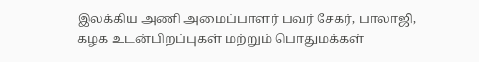இலக்கிய அணி அமைப்பாளர் பவர் சேகர், பாலாஜி, கழக உடன்பிறப்புகள் மற்றும் பொதுமக்கள்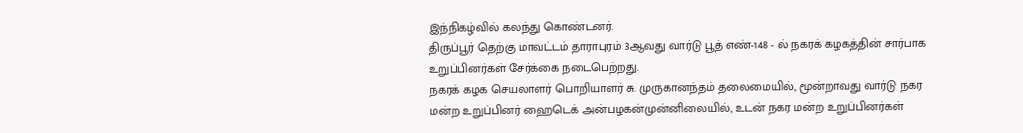இந்நிகழ்வில் கலந்து கொண்டனர்.
திருப்பூர் தெற்கு மாவட்டம் தாராபுரம் 3ஆவது வார்டு பூத் எண்-148 - ல் நகரக் கழகத்தின் சார்பாக உறுப்பினர்கள் சேர்க்கை நடைபெற்றது.
நகரக் கழக செயலாளர் பொறியாளர் சு. முருகானந்தம் தலைமையில், மூன்றாவது வார்டு நகர மன்ற உறுப்பினர் ஹைடெக் அன்பழகன்முன்னிலையில், உடன் நகர மன்ற உறுப்பினர்கள்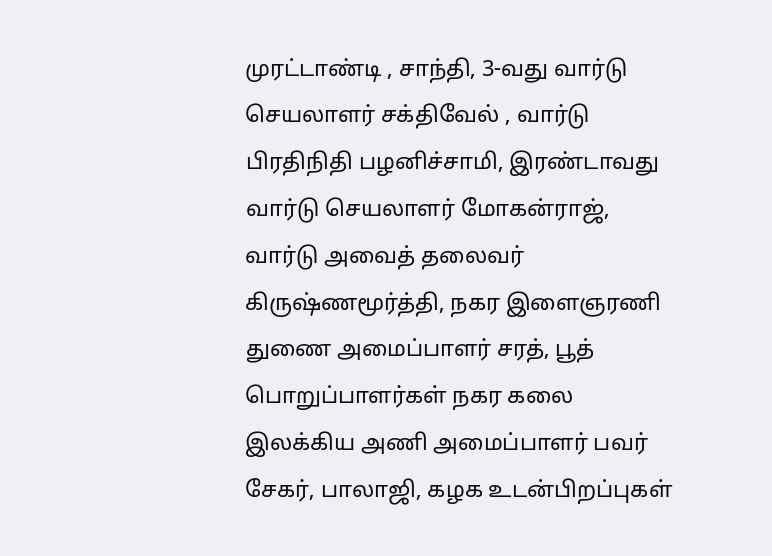முரட்டாண்டி , சாந்தி, 3-வது வார்டு செயலாளர் சக்திவேல் , வார்டு பிரதிநிதி பழனிச்சாமி, இரண்டாவது வார்டு செயலாளர் மோகன்ராஜ்,
வார்டு அவைத் தலைவர் கிருஷ்ணமூர்த்தி, நகர இளைஞரணி துணை அமைப்பாளர் சரத், பூத் பொறுப்பாளர்கள் நகர கலை இலக்கிய அணி அமைப்பாளர் பவர் சேகர், பாலாஜி, கழக உடன்பிறப்புகள்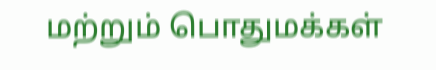மற்றும் பொதுமக்கள்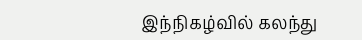இந்நிகழ்வில் கலந்து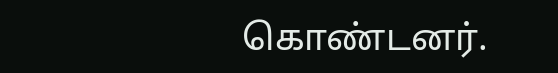கொண்டனர்.